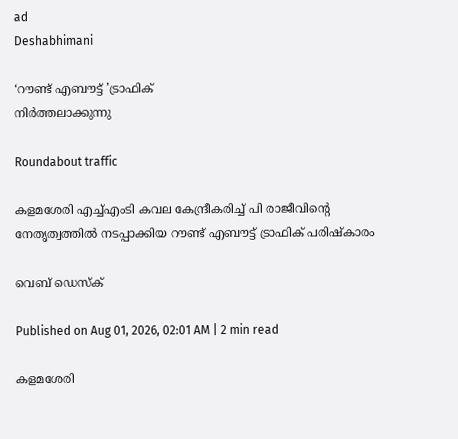ad
Deshabhimani

‘റൗണ്ട് എബൗട്ട് ’ട്രാഫിക്
നിർത്തലാക്കുന്നു

Roundabout traffic

കളമശേരി എച്ച്എംടി കവല കേന്ദ്രീകരിച്ച് പി രാജീവിന്റെ നേതൃത്വത്തിൽ നടപ്പാക്കിയ റൗണ്ട് എബൗട്ട് ട്രാഫിക് പരിഷ്കാരം

വെബ് ഡെസ്ക്

Published on Aug 01, 2026, 02:01 AM | 2 min read

കളമശേരി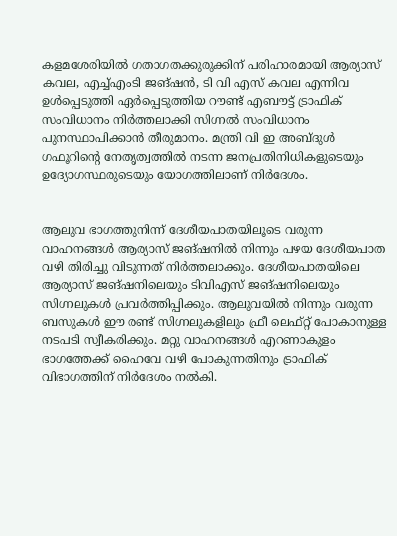കളമശേരിയിൽ ഗതാഗതക്കുരുക്കിന് പരിഹാരമായി ആര്യാസ് കവല, എച്ച്എംടി ജങ്ഷൻ, ടി വി എസ് കവല എന്നിവ ഉൾപ്പെടുത്തി ഏർപ്പെടുത്തിയ റൗണ്ട് എബൗട്ട് ട്രാഫിക് സംവിധാനം നിർത്തലാക്കി സിഗ്നൽ സംവിധാനം പുനസ്ഥാപിക്കാൻ തീരുമാനം. മന്ത്രി വി ഇ അബ്ദുൾ ഗഫൂറിന്റെ നേതൃത്വത്തിൽ നടന്ന ജനപ്രതിനിധികളുടെയും ഉദ്യോഗസ്ഥരുടെയും യോഗത്തിലാണ് നിർദേശം.


ആലുവ ഭാഗത്തുനിന്ന്‌ ദേശീയപാതയിലൂടെ വരുന്ന വാഹനങ്ങൾ ആര്യാസ് ജങ്‌ഷനിൽ നിന്നും പഴയ ദേശീയപാത വഴി തിരിച്ചു വിടുന്നത് നിർത്തലാക്കും. ദേശീയപാതയിലെ ആര്യാസ് ജങ്‌ഷനിലെയും ടിവിഎസ് ജങ്‌ഷനിലെയും സിഗ്നലുകൾ പ്രവർത്തിപ്പിക്കും. ആലുവയിൽ നിന്നും വരുന്ന ബസുകൾ ഈ രണ്ട് സിഗ്നലുകളിലും ഫ്രീ ലെഫ്റ്റ് പോകാനുള്ള നടപടി സ്വീകരിക്കും. മറ്റു വാഹനങ്ങൾ എറണാകുളം ഭാഗത്തേക്ക് ഹൈവേ വഴി പോകുന്നതിനും ട്രാഫിക് വിഭാഗത്തിന് നിർദേശം നൽകി.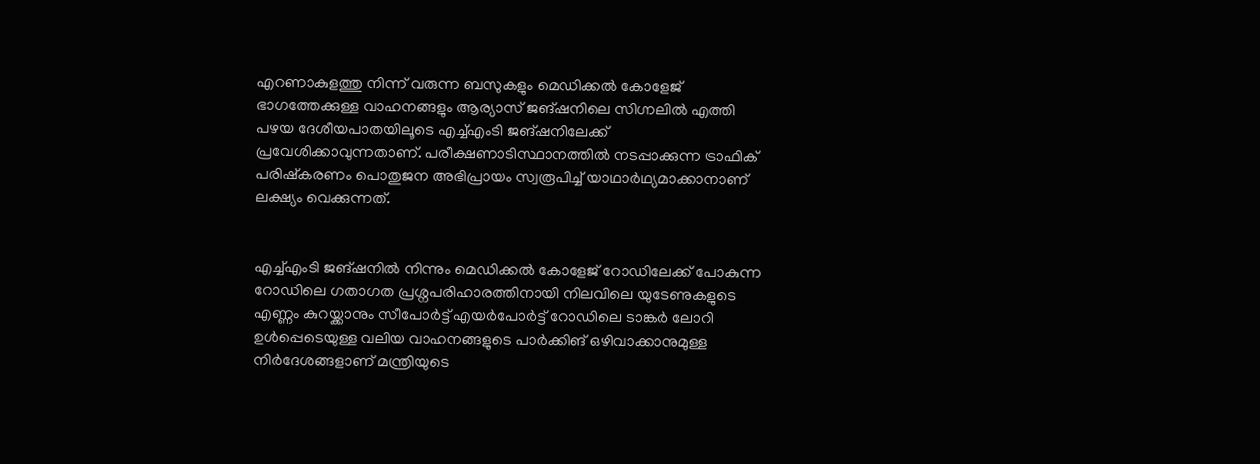എറണാകുളത്തു നിന്ന് വരുന്ന ബസുകളും മെഡിക്കൽ കോളേജ് ഭാഗത്തേക്കുള്ള വാഹനങ്ങളും ആര്യാസ് ജങ്‌ഷനിലെ സിഗ്നലിൽ എത്തി പഴയ ദേശീയപാതയിലൂടെ എച്ച്എംടി ജങ്‌ഷനിലേക്ക് പ്രവേശിക്കാവുന്നതാണ്. പരീക്ഷണാടിസ്ഥാനത്തിൽ നടപ്പാക്കുന്ന ട്രാഫിക് പരിഷ്കരണം പൊതുജന അഭിപ്രായം സ്വരൂപിച്ച് യാഥാർഥ്യമാക്കാനാണ് ലക്ഷ്യം വെക്കുന്നത്.


എച്ച്എംടി ജങ്‌ഷനിൽ നിന്നും മെഡിക്കൽ കോളേജ് റോഡിലേക്ക് പോകുന്ന റോഡിലെ ഗതാഗത പ്രശ്നപരിഹാരത്തിനായി നിലവിലെ യുടേണുകളുടെ എണ്ണം കുറയ്ക്കാനും സീപോർട്ട് എയർപോർട്ട് റോഡിലെ ടാങ്കർ ലോറി ഉൾപ്പെടെയുള്ള വലിയ വാഹനങ്ങളുടെ പാർക്കിങ്‌ ഒഴിവാക്കാനുമുള്ള നിർദേശങ്ങളാണ് മന്ത്രിയുടെ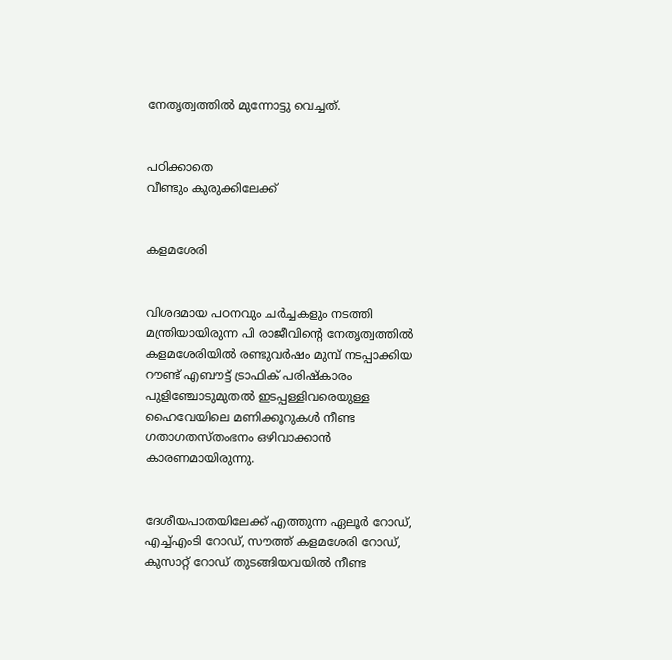നേതൃത്വത്തിൽ മുന്നോട്ടു വെച്ചത്.


പഠിക്കാതെ
വീണ്ടും കുരുക്കിലേക്ക്


കളമശേരി


വിശദമായ പഠനവും ചർച്ചകളും നടത്തി മന്ത്രിയായിരുന്ന പി രാജീവിന്റെ നേതൃത്വത്തിൽ കളമശേരിയിൽ രണ്ടുവർഷം മുമ്പ് നടപ്പാക്കിയ റൗണ്ട് എബൗട്ട് ട്രാഫിക് പരിഷ്കാരം പുളിഞ്ചോടുമുതൽ ഇടപ്പള്ളിവരെയുള്ള ഹൈവേയിലെ മണിക്കൂറുകൾ നീണ്ട ഗതാഗതസ്തംഭനം ഒഴിവാക്കാൻ കാരണമായിരുന്നു.


ദേശീയപാതയിലേക്ക് എത്തുന്ന ഏലൂർ റോഡ്, എച്ച്എംടി റോഡ്, സൗത്ത് കളമശേരി റോഡ്, കുസാറ്റ് റോഡ് തുടങ്ങിയവയിൽ നീണ്ട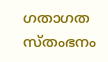ഗതാഗത സ്തംഭനം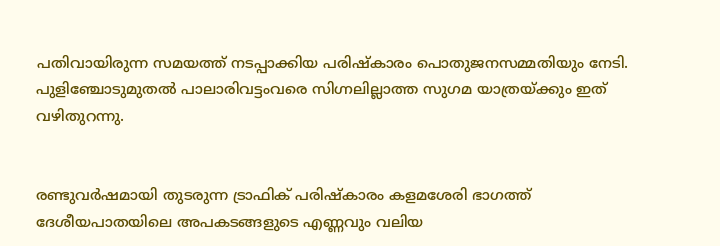പതിവായിരുന്ന സമയത്ത്‌ നടപ്പാക്കിയ പരിഷ്കാരം പൊതുജനസമ്മതിയും നേടി. പുളിഞ്ചോടുമുതൽ പാലാരിവട്ടംവരെ സിഗ്നലില്ലാത്ത സുഗമ യാത്രയ്ക്കും ഇത് വഴിതുറന്നു.


രണ്ടുവർഷമായി തുടരുന്ന ട്രാഫിക് പരിഷ്കാരം കളമശേരി ഭാഗത്ത് ദേശീയപാതയിലെ അപകടങ്ങളുടെ എണ്ണവും വലിയ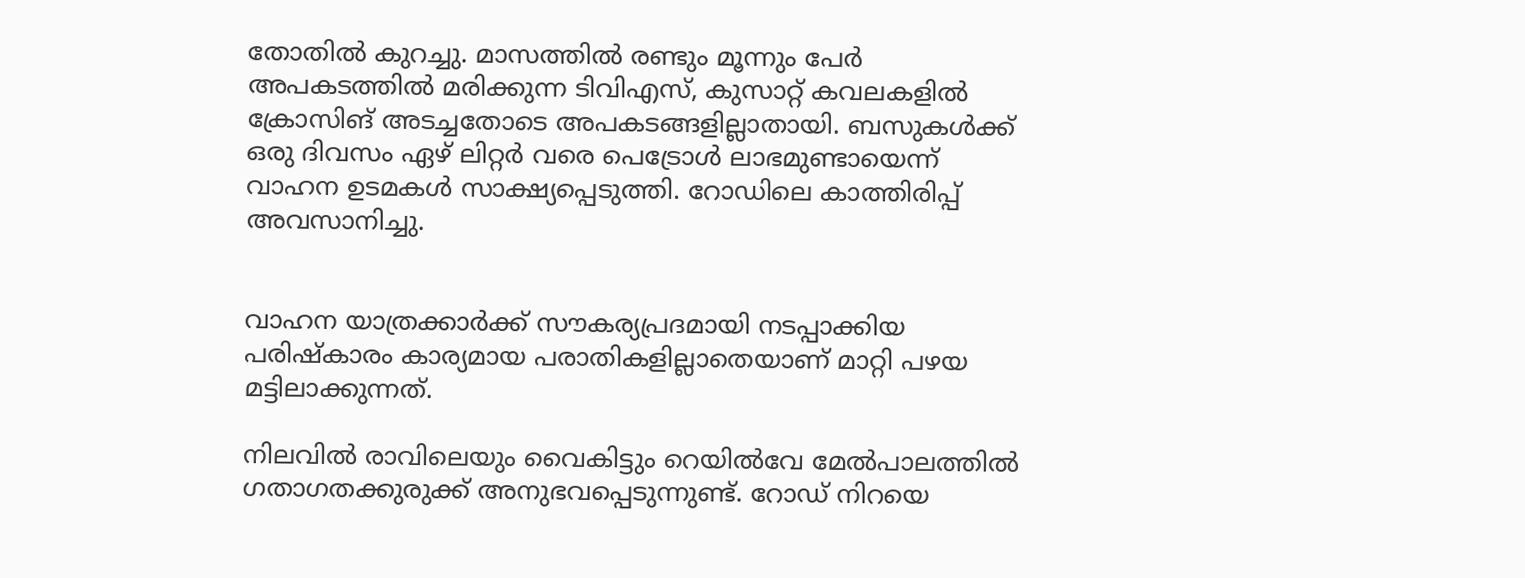തോതിൽ കുറച്ചു. മാസത്തിൽ രണ്ടും മൂന്നും പേർ അപകടത്തിൽ മരിക്കുന്ന ടിവിഎസ്, കുസാറ്റ് കവലകളിൽ ക്രോസിങ് അടച്ചതോടെ അപകടങ്ങളില്ലാതായി. ബസുകൾക്ക് ഒരു ദിവസം ഏഴ് ലിറ്റർ വരെ പെട്രോൾ ലാഭമുണ്ടായെന്ന് വാഹന ഉടമകൾ സാക്ഷ്യപ്പെടുത്തി. റോഡിലെ കാത്തിരിപ്പ് അവസാനിച്ചു.


വാഹന യാത്രക്കാർക്ക് സൗകര്യപ്രദമായി നടപ്പാക്കിയ പരിഷ്കാരം കാര്യമായ പരാതികളില്ലാതെയാണ് മാറ്റി പഴയ മട്ടിലാക്കുന്നത്.

നിലവിൽ രാവിലെയും വൈകിട്ടും റെയിൽവേ മേൽപാലത്തിൽ ഗതാഗതക്കുരുക്ക് അനുഭവപ്പെടുന്നുണ്ട്. റോഡ് നിറയെ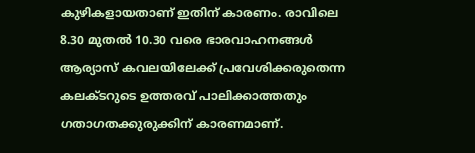കുഴികളായതാണ് ഇതിന്‌ കാരണം. രാവിലെ 8.30 മുതൽ 10.30 വരെ ഭാരവാഹനങ്ങൾ ആര്യാസ് കവലയിലേക്ക് പ്രവേശിക്കരുതെന്ന കലക്ടറുടെ ഉത്തരവ് പാലിക്കാത്തതും ഗതാഗതക്കുരുക്കിന് കാരണമാണ്.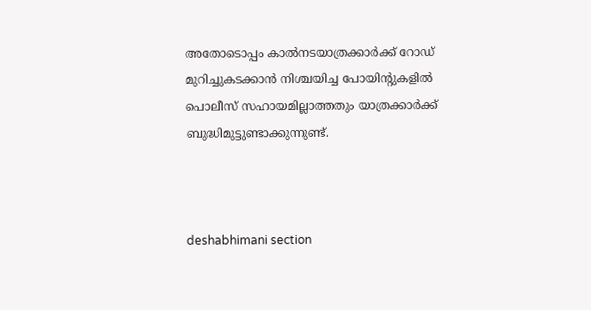അതോടൊപ്പം കാൽനടയാത്രക്കാർക്ക് റോഡ് മുറിച്ചുകടക്കാൻ നിശ്ചയിച്ച പോയിന്റുകളിൽ പൊലീസ് സഹായമില്ലാത്തതും യാത്രക്കാർക്ക് ബുദ്ധിമുട്ടുണ്ടാക്കുന്നുണ്ട്.



deshabhimani section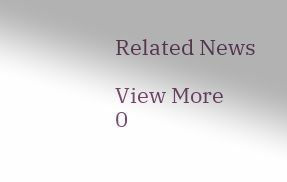Related News

View More
0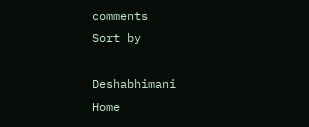comments
Sort by

Deshabhimani
Home